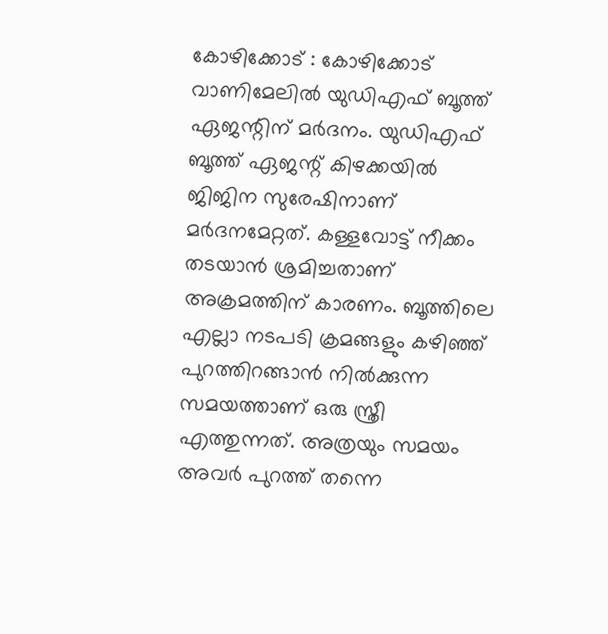കോഴിക്കോട് : കോഴിക്കോട് വാണിമേലിൽ യുഡിഎഫ് ബൂത്ത് ഏജന്റിന് മർദനം. യുഡിഎഫ് ബൂത്ത് ഏജന്റ് കിഴക്കയിൽ ജിജിന സുരേഷിനാണ് മർദനമേറ്റത്. കള്ളവോട്ട് നീക്കം തടയാൻ ശ്രമിച്ചതാണ് അക്രമത്തിന് കാരണം. ബൂത്തിലെ എല്ലാ നടപടി ക്രമങ്ങളും കഴിഞ്ഞ് പുറത്തിറങ്ങാൻ നിൽക്കുന്ന സമയത്താണ് ഒരു സ്ത്രീ എത്തുന്നത്. അത്രയും സമയം അവർ പുറത്ത് തന്നെ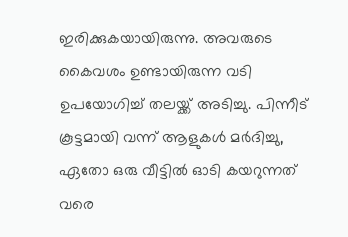ഇരിക്കുകയായിരുന്നു. അവരുടെ കൈവശം ഉണ്ടായിരുന്ന വടി ഉപയോഗിച്ച് തലയ്ക്ക് അടിച്ചു. പിന്നീട് കൂട്ടമായി വന്ന് ആളുകൾ മർദിച്ചു, ഏതോ ഒരു വീട്ടിൽ ഓടി കയറുന്നത് വരെ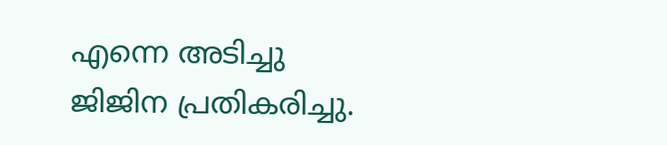എന്നെ അടിച്ചു ജിജിന പ്രതികരിച്ചു.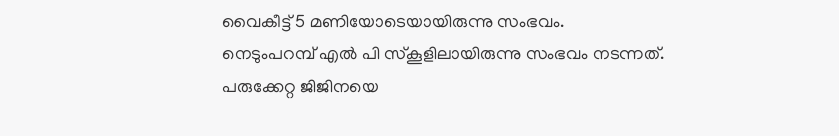വൈകീട്ട് 5 മണിയോടെയായിരുന്നു സംഭവം.
നെടുംപറമ്പ് എൽ പി സ്കൂളിലായിരുന്നു സംഭവം നടന്നത്. പരുക്കേറ്റ ജിജിനയെ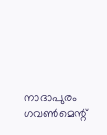നാദാപുരം ഗവൺമെന്റ്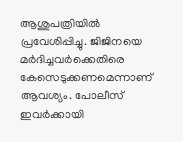ആശുപത്രിയിൽ പ്രവേശിപ്പിച്ചു. ജിജിനയെ മർദിച്ചവർക്കെതിരെ കേസെടുക്കണമെന്നാണ് ആവശ്യം. പോലീസ് ഇവർക്കായി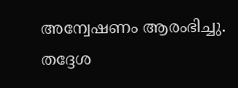അന്വേഷണം ആരംഭിച്ചു. തദ്ദേശ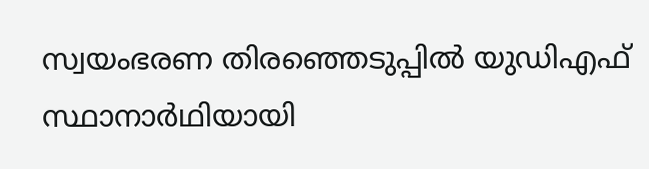സ്വയംഭരണ തിരഞ്ഞെടുപ്പിൽ യുഡിഎഫ് സ്ഥാനാർഥിയായി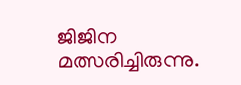ജിജിന മത്സരിച്ചിരുന്നു.